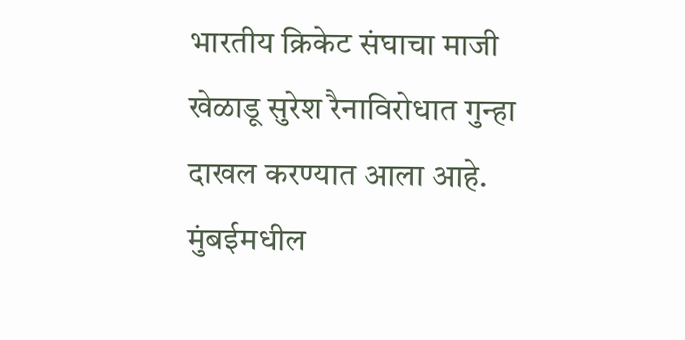भारतीय क्रिकेट संघाचा माजी खेळाडू सुरेश रैनाविरोधात गुन्हा दाखल करण्यात आला आहे. मुंबईमधील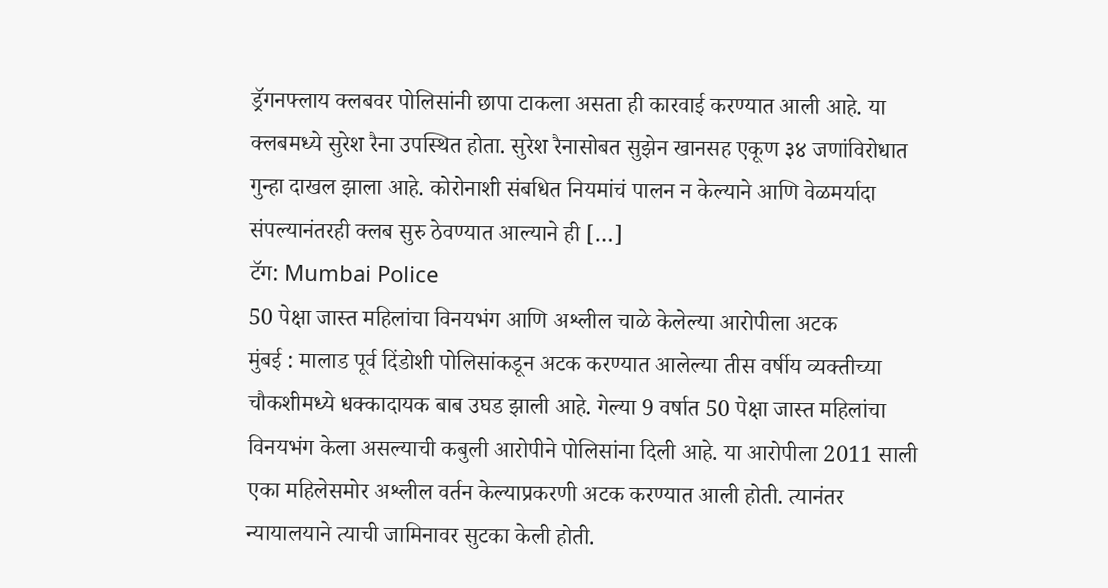ड्रॅगनफ्लाय क्लबवर पोलिसांनी छापा टाकला असता ही कारवाई करण्यात आली आहे. या क्लबमध्ये सुरेश रैना उपस्थित होता. सुरेश रैनासोबत सुझेन खानसह एकूण ३४ जणांविरोधात गुन्हा दाखल झाला आहे. कोरोनाशी संबधित नियमांचं पालन न केल्याने आणि वेळमर्यादा संपल्यानंतरही क्लब सुरु ठेवण्यात आल्याने ही […]
टॅग: Mumbai Police
50 पेक्षा जास्त महिलांचा विनयभंग आणि अश्लील चाळे केलेल्या आरोपीला अटक
मुंबई : मालाड पूर्व दिंडोशी पोलिसांकडून अटक करण्यात आलेल्या तीस वर्षीय व्यक्तीच्या चौकशीमध्ये धक्कादायक बाब उघड झाली आहे. गेल्या 9 वर्षात 50 पेक्षा जास्त महिलांचा विनयभंग केला असल्याची कबुली आरोपीने पोलिसांना दिली आहे. या आरोपीला 2011 साली एका महिलेसमोर अश्लील वर्तन केल्याप्रकरणी अटक करण्यात आली होती. त्यानंतर न्यायालयाने त्याची जामिनावर सुटका केली होती.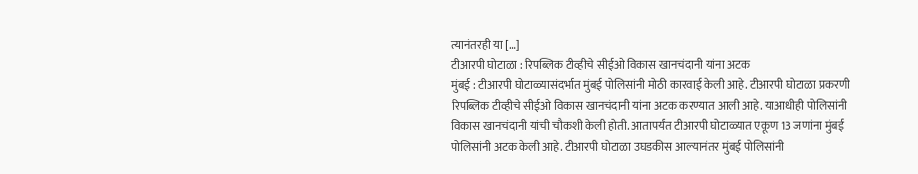त्यानंतरही या […]
टीआरपी घोटाळा : रिपब्लिक टीव्हीचे सीईओ विकास खानचंदानी यांना अटक
मुंबई : टीआरपी घोटाळ्यासंदर्भात मुंबई पोलिसांनी मोठी कारवाई केली आहे. टीआरपी घोटाळा प्रकरणी रिपब्लिक टीव्हीचे सीईओ विकास खानचंदानी यांना अटक करण्यात आली आहे. याआधीही पोलिसांनी विकास खानचंदानी यांची चौकशी केली होती. आतापर्यंत टीआरपी घोटाळ्यात एकूण 13 जणांना मुंबई पोलिसांनी अटक केली आहे. टीआरपी घोटाळा उघडकीस आल्यानंतर मुंबई पोलिसांनी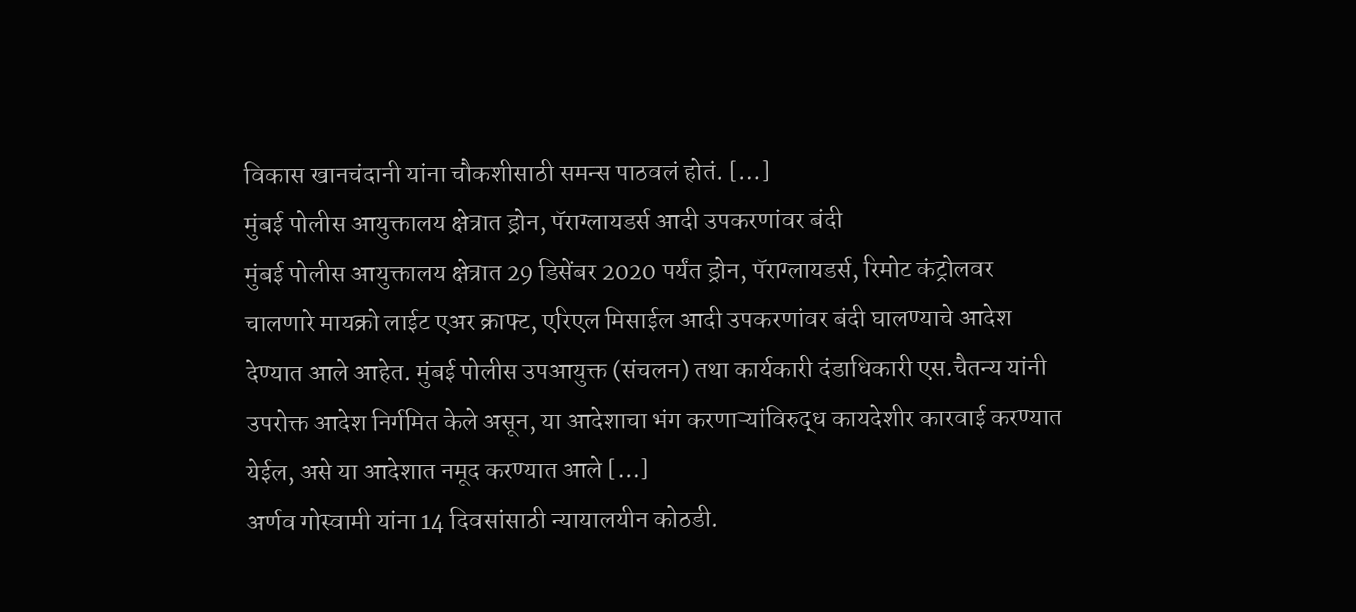विकास खानचंदानी यांना चौकशीसाठी समन्स पाठवलं होतं. […]
मुंबई पोलीस आयुक्तालय क्षेत्रात ड्रोन, पॅराग्लायडर्स आदी उपकरणांवर बंदी
मुंबई पोलीस आयुक्तालय क्षेत्रात 29 डिसेंबर 2020 पर्यंत ड्रोन, पॅराग्लायडर्स, रिमोट कंट्रोलवर चालणारे मायक्रो लाईट एअर क्राफ्ट, एरिएल मिसाईल आदी उपकरणांवर बंदी घालण्याचे आदेश देण्यात आले आहेत. मुंबई पोलीस उपआयुक्त (संचलन) तथा कार्यकारी दंडाधिकारी एस.चैतन्य यांनी उपरोक्त आदेश निर्गमित केले असून, या आदेशाचा भंग करणाऱ्यांविरुद्ध कायदेशीर कारवाई करण्यात येईल, असे या आदेशात नमूद करण्यात आले […]
अर्णव गोस्वामी यांना 14 दिवसांसाठी न्यायालयीन कोठडी.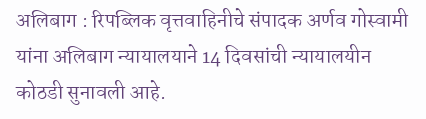अलिबाग : रिपब्लिक वृत्तवाहिनीचे संपादक अर्णव गोस्वामी यांना अलिबाग न्यायालयाने 14 दिवसांची न्यायालयीन कोठडी सुनावली आहे.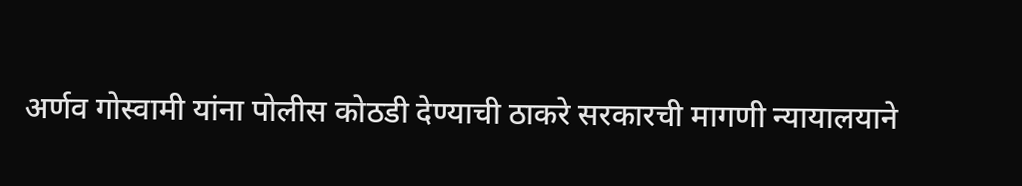अर्णव गोस्वामी यांना पोलीस कोठडी देण्याची ठाकरे सरकारची मागणी न्यायालयाने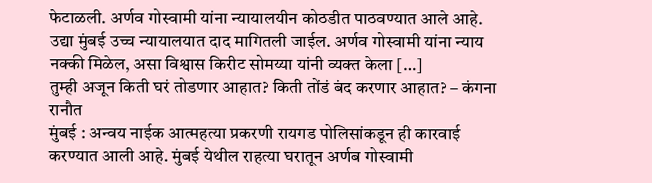फेटाळली. अर्णव गोस्वामी यांना न्यायालयीन कोठडीत पाठवण्यात आले आहे. उद्या मुंबई उच्च न्यायालयात दाद मागितली जाईल. अर्णव गोस्वामी यांना न्याय नक्की मिळेल, असा विश्वास किरीट सोमय्या यांनी व्यक्त केला […]
तुम्ही अजून किती घरं तोडणार आहात? किती तोंडं बंद करणार आहात? – कंगना रानौत
मुंबई : अन्वय नाईक आत्महत्या प्रकरणी रायगड पोलिसांकडून ही कारवाई करण्यात आली आहे. मुंबई येथील राहत्या घरातून अर्णब गोस्वामी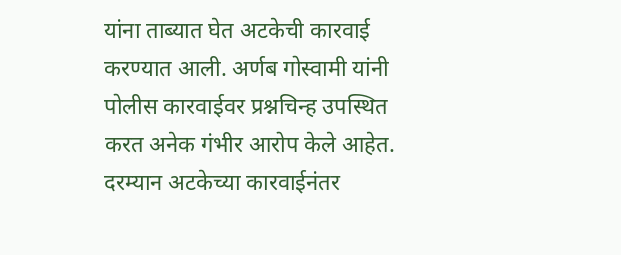यांना ताब्यात घेत अटकेची कारवाई करण्यात आली. अर्णब गोस्वामी यांनी पोलीस कारवाईवर प्रश्नचिन्ह उपस्थित करत अनेक गंभीर आरोप केले आहेत. दरम्यान अटकेच्या कारवाईनंतर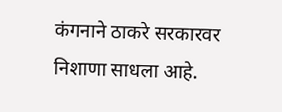कंगनाने ठाकरे सरकारवर निशाणा साधला आहे.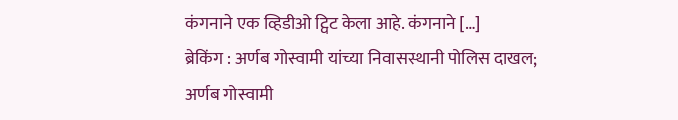कंगनाने एक व्हिडीओ ट्विट केला आहे. कंगनाने […]
ब्रेकिंग : अर्णब गोस्वामी यांच्या निवासस्थानी पोलिस दाखल; अर्णब गोस्वामी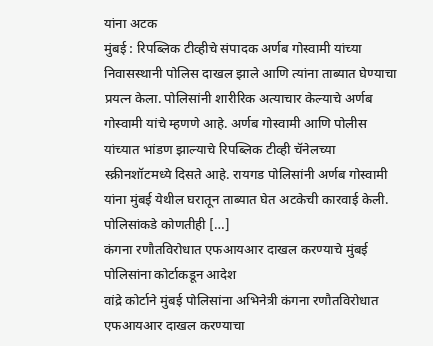यांना अटक
मुंबई : रिपब्लिक टीव्हीचे संपादक अर्णब गोस्वामी यांच्या निवासस्थानी पोलिस दाखल झाले आणि त्यांना ताब्यात घेण्याचा प्रयत्न केला. पोलिसांनी शारीरिक अत्याचार केल्याचे अर्णब गोस्वामी यांचे म्हणणे आहे. अर्णब गोस्वामी आणि पोलीस यांच्यात भांडण झाल्याचे रिपब्लिक टीव्ही चॅनेलच्या स्क्रीनशॉटमध्ये दिसते आहे. रायगड पोलिसांनी अर्णब गोस्वामी यांना मुंबई येथील घरातून ताब्यात घेत अटकेची कारवाई केली. पोलिसांकडे कोणतीही […]
कंगना रणौतविरोधात एफआयआर दाखल करण्याचे मुंबई पोलिसांना कोर्टाकडून आदेश
वांद्रे कोर्टाने मुंबई पोलिसांना अभिनेत्री कंगना रणौतविरोधात एफआयआर दाखल करण्याचा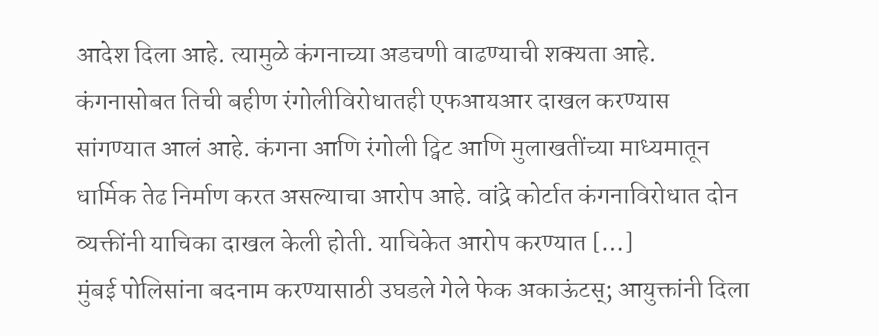आदेश दिला आहे. त्यामुळे कंगनाच्या अडचणी वाढण्याची शक्यता आहे. कंगनासोबत तिची बहीण रंगोलीविरोधातही एफआयआर दाखल करण्यास सांगण्यात आलं आहे. कंगना आणि रंगोली ट्विट आणि मुलाखतींच्या माध्यमातून धार्मिक तेढ निर्माण करत असल्याचा आरोप आहे. वांद्रे कोर्टात कंगनाविरोधात दोन व्यक्तींनी याचिका दाखल केली होती. याचिकेत आरोप करण्यात […]
मुंबई पोलिसांना बदनाम करण्यासाठी उघडले गेले फेक अकाऊंटस्; आयुक्तांनी दिला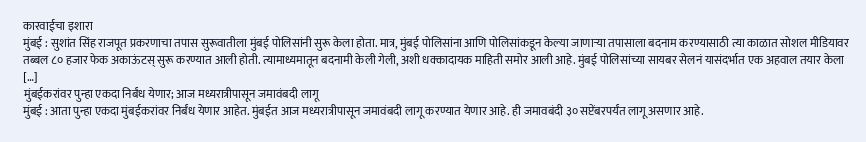कारवाईचा इशारा
मुंबई : सुशांत सिंह राजपूत प्रकरणाचा तपास सुरूवातीला मुंबई पोलिसांनी सुरू केला होता. मात्र, मुंबई पोलिसांना आणि पोलिसांकडून केल्या जाणाऱ्या तपासाला बदनाम करण्यासाठी त्या काळात सोशल मीडियावर तब्बल ८० हजार फेक अकाऊंटस् सुरू करण्यात आली होती. त्यामाध्यमातून बदनामी केली गेली, अशी धक्कादायक माहिती समोर आली आहे. मुंबई पोलिसांच्या सायबर सेलनं यासंदर्भात एक अहवाल तयार केला […]
मुंबईकरांवर पुन्हा एकदा निर्बंध येणार; आज मध्यरात्रीपासून जमावंबदी लागू
मुंबई : आता पुन्हा एकदा मुंबईकरांवर निर्बंध येणार आहेत. मुंबईत आज मध्यरात्रीपासून जमावंबदी लागू करण्यात येणार आहे. ही जमावबंदी ३० सप्टेंबरपर्यंत लागू असणार आहे.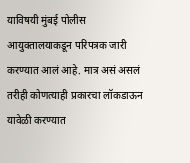याविषयी मुंबई पोलीस आयुक्तालयाकडून परिपत्रक जारी करण्यात आलं आहे. मात्र असं असलं तरीही कोणत्याही प्रकारचा लॉकडाऊन यावेळी करण्यात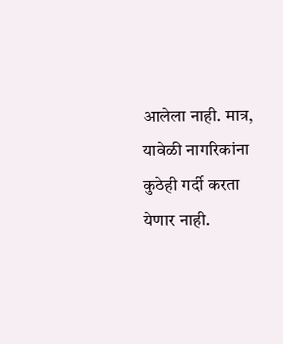आलेला नाही. मात्र, यावेळी नागरिकांना कुठेही गर्दी करता येणार नाही.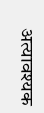अत्यावश्यक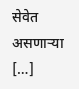सेवेत असणाऱ्या […]